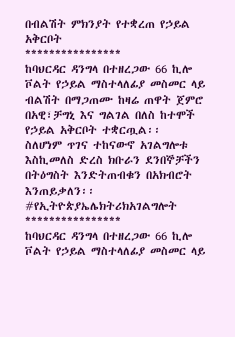በብልሽት ምክንያት የተቋረጠ የኃይል አቅርቦት
****************
ከባህርዳር ዳንግላ በተዘረጋው 66 ኪሎ ቮልት የኃይል ማስተላለፊያ መስመር ላይ ብልሽት በማጋጠሙ ከዛሬ ጠዋት ጀምሮ በአዊ፣ቻግኒ እና ግልገል በለስ ከተሞች የኃይል አቅርቦት ተቋርጧል፡፡
ስለሆነም ጥገና ተከናውኖ አገልግሎቱ እስኪመለስ ድረስ ክቡራን ደንበኞቻችን በትዕግስት እንድትጠብቁን በአክብሮት እንጠይቃለን፡፡
#የኢትዮጵያኤሌክትሪክአገልግሎት
****************
ከባህርዳር ዳንግላ በተዘረጋው 66 ኪሎ ቮልት የኃይል ማስተላለፊያ መስመር ላይ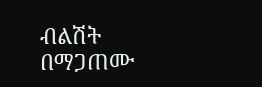ብልሽት በማጋጠሙ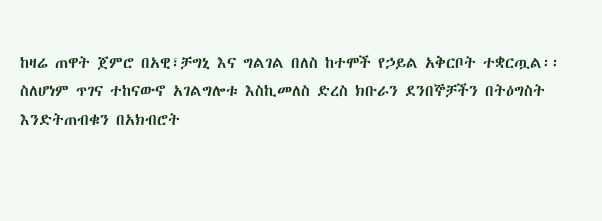ከዛሬ ጠዋት ጀምሮ በአዊ፣ቻግኒ እና ግልገል በለስ ከተሞች የኃይል አቅርቦት ተቋርጧል፡፡
ስለሆነም ጥገና ተከናውኖ አገልግሎቱ እስኪመለስ ድረስ ክቡራን ደንበኞቻችን በትዕግስት እንድትጠብቁን በአክብሮት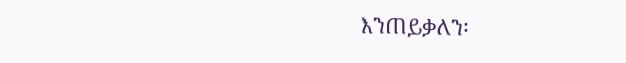እንጠይቃለን፡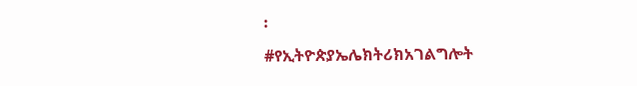፡
#የኢትዮጵያኤሌክትሪክአገልግሎት